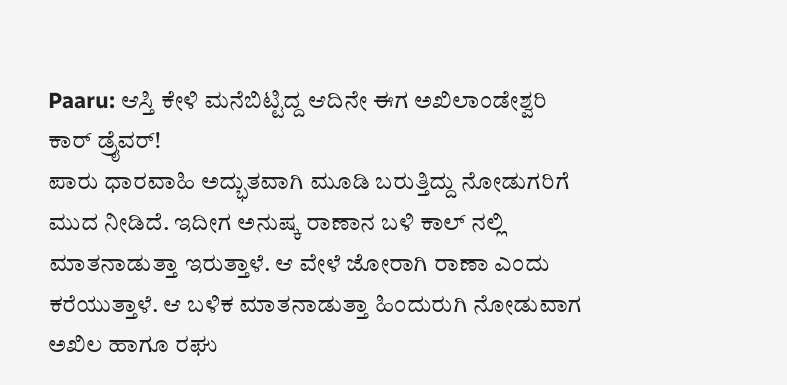Paaru: ಆಸ್ತಿ ಕೇಳಿ ಮನೆಬಿಟ್ಟಿದ್ದ ಆದಿನೇ ಈಗ ಅಖಿಲಾಂಡೇಶ್ವರಿ ಕಾರ್ ಡ್ರೈವರ್!
ಪಾರು ಧಾರವಾಹಿ ಅದ್ಭುತವಾಗಿ ಮೂಡಿ ಬರುತ್ತಿದ್ದು ನೋಡುಗರಿಗೆ ಮುದ ನೀಡಿದೆ. ಇದೀಗ ಅನುಷ್ಕ ರಾಣಾನ ಬಳಿ ಕಾಲ್ ನಲ್ಲಿ ಮಾತನಾಡುತ್ತಾ ಇರುತ್ತಾಳೆ. ಆ ವೇಳೆ ಜೋರಾಗಿ ರಾಣಾ ಎಂದು ಕರೆಯುತ್ತಾಳೆ. ಆ ಬಳಿಕ ಮಾತನಾಡುತ್ತಾ ಹಿಂದುರುಗಿ ನೋಡುವಾಗ ಅಖಿಲ ಹಾಗೂ ರಘು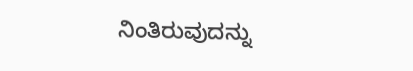ನಿಂತಿರುವುದನ್ನು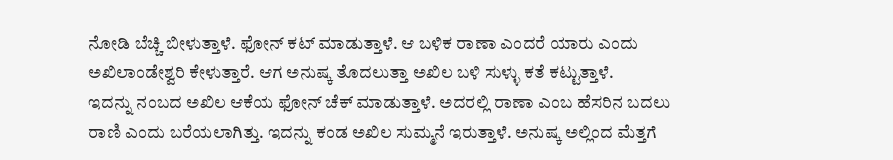ನೋಡಿ ಬೆಚ್ಚಿ ಬೀಳುತ್ತಾಳೆ. ಫೋನ್ ಕಟ್ ಮಾಡುತ್ತಾಳೆ. ಆ ಬಳಿಕ ರಾಣಾ ಎಂದರೆ ಯಾರು ಎಂದು ಅಖಿಲಾಂಡೇಶ್ವರಿ ಕೇಳುತ್ತಾರೆ. ಆಗ ಅನುಷ್ಕ ತೊದಲುತ್ತಾ ಅಖಿಲ ಬಳಿ ಸುಳ್ಳು ಕತೆ ಕಟ್ಟುತ್ತಾಳೆ.
ಇದನ್ನು ನಂಬದ ಅಖಿಲ ಆಕೆಯ ಫೋನ್ ಚೆಕ್ ಮಾಡುತ್ತಾಳೆ. ಅದರಲ್ಲಿ ರಾಣಾ ಎಂಬ ಹೆಸರಿನ ಬದಲು ರಾಣಿ ಎಂದು ಬರೆಯಲಾಗಿತ್ತು. ಇದನ್ನು ಕಂಡ ಅಖಿಲ ಸುಮ್ಮನೆ ಇರುತ್ತಾಳೆ. ಅನುಷ್ಕ ಅಲ್ಲಿಂದ ಮೆತ್ತಗೆ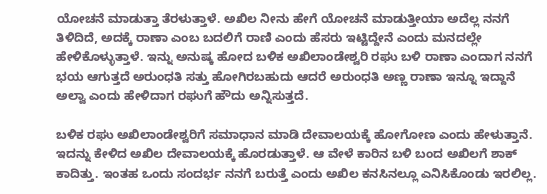ಯೋಚನೆ ಮಾಡುತ್ತಾ ತೆರಳುತ್ತಾಳೆ. ಅಖಿಲ ನೀನು ಹೇಗೆ ಯೋಚನೆ ಮಾಡುತ್ತೀಯಾ ಅದೆಲ್ಲ ನನಗೆ ತಿಳಿದಿದೆ, ಅದಕ್ಕೆ ರಾಣಾ ಎಂಬ ಬದಲಿಗೆ ರಾಣಿ ಎಂದು ಹೆಸರು ಇಟ್ಟಿದ್ದೇನೆ ಎಂದು ಮನದಲ್ಲೇ ಹೇಳಿಕೊಳ್ಳುತ್ತಾಳೆ. ಇನ್ನು ಅನುಷ್ಕ ಹೋದ ಬಳಿಕ ಅಖಿಲಾಂಡೇಶ್ವರಿ ರಘು ಬಳಿ ರಾಣಾ ಎಂದಾಗ ನನಗೆ ಭಯ ಆಗುತ್ತದೆ ಅರುಂಧತಿ ಸತ್ತು ಹೋಗಿರಬಹುದು ಆದರೆ ಅರುಂಧತಿ ಅಣ್ಣ ರಾಣಾ ಇನ್ನೂ ಇದ್ದಾನೆ ಅಲ್ವಾ ಎಂದು ಹೇಳಿದಾಗ ರಘುಗೆ ಹೌದು ಅನ್ನಿಸುತ್ತದೆ.

ಬಳಿಕ ರಘು ಅಖಿಲಾಂಡೇಶ್ವರಿಗೆ ಸಮಾಧಾನ ಮಾಡಿ ದೇವಾಲಯಕ್ಕೆ ಹೋಗೋಣ ಎಂದು ಹೇಳುತ್ತಾನೆ. ಇದನ್ನು ಕೇಳಿದ ಅಖಿಲ ದೇವಾಲಯಕ್ಕೆ ಹೊರಡುತ್ತಾಳೆ. ಆ ವೇಳೆ ಕಾರಿನ ಬಳಿ ಬಂದ ಅಖಿಲಗೆ ಶಾಕ್ ಕಾದಿತ್ತು. ಇಂತಹ ಒಂದು ಸಂದರ್ಭ ನನಗೆ ಬರುತ್ತೆ ಎಂದು ಅಖಿಲ ಕನಸಿನಲ್ಲೂ ಎನಿಸಿಕೊಂಡು ಇರಲಿಲ್ಲ.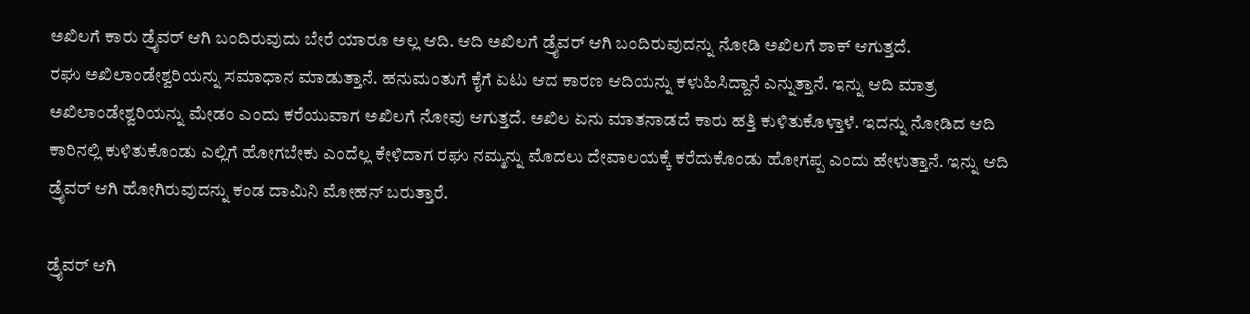ಅಖಿಲಗೆ ಕಾರು ಡ್ರೈವರ್ ಆಗಿ ಬಂದಿರುವುದು ಬೇರೆ ಯಾರೂ ಅಲ್ಲ ಆದಿ. ಆದಿ ಅಖಿಲಗೆ ಡ್ರೈವರ್ ಆಗಿ ಬಂದಿರುವುದನ್ನು ನೋಡಿ ಅಖಿಲಗೆ ಶಾಕ್ ಆಗುತ್ತದೆ.
ರಘು ಅಖಿಲಾಂಡೇಶ್ವರಿಯನ್ನು ಸಮಾಧಾನ ಮಾಡುತ್ತಾನೆ. ಹನುಮಂತುಗೆ ಕೈಗೆ ಏಟು ಆದ ಕಾರಣ ಆದಿಯನ್ನು ಕಳುಹಿಸಿದ್ದಾನೆ ಎನ್ನುತ್ತಾನೆ. ಇನ್ನು ಆದಿ ಮಾತ್ರ ಅಖಿಲಾಂಡೇಶ್ವರಿಯನ್ನು ಮೇಡಂ ಎಂದು ಕರೆಯುವಾಗ ಅಖಿಲಗೆ ನೋವು ಆಗುತ್ತದೆ. ಅಖಿಲ ಏನು ಮಾತನಾಡದೆ ಕಾರು ಹತ್ತಿ ಕುಳಿತುಕೊಳ್ತಾಳೆ. ಇದನ್ನು ನೋಡಿದ ಆದಿ ಕಾರಿನಲ್ಲಿ ಕುಳಿತುಕೊಂಡು ಎಲ್ಲಿಗೆ ಹೋಗಬೇಕು ಎಂದೆಲ್ಲ ಕೇಳಿದಾಗ ರಘು ನಮ್ಮನ್ನು ಮೊದಲು ದೇವಾಲಯಕ್ಕೆ ಕರೆದುಕೊಂಡು ಹೋಗಪ್ಪ ಎಂದು ಹೇಳುತ್ತಾನೆ. ಇನ್ನು ಆದಿ ಡ್ರೈವರ್ ಆಗಿ ಹೋಗಿರುವುದನ್ನು ಕಂಡ ದಾಮಿನಿ ಮೋಹನ್ ಬರುತ್ತಾರೆ.

ಡ್ರೈವರ್ ಆಗಿ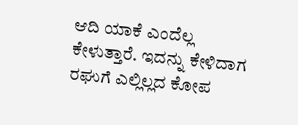ಆದಿ ಯಾಕೆ ಎಂದೆಲ್ಲ ಕೇಳುತ್ತಾರೆ. ಇದನ್ನು ಕೇಳಿದಾಗ ರಘುಗೆ ಎಲ್ಲಿಲ್ಲದ ಕೋಪ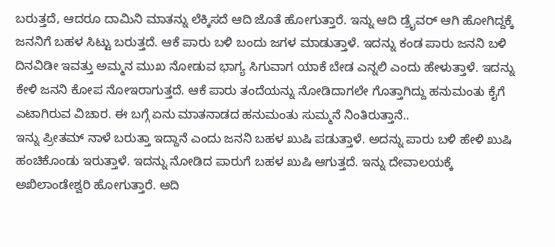ಬರುತ್ತದೆ, ಆದರೂ ದಾಮಿನಿ ಮಾತನ್ನು ಲೆಕ್ಕಿಸದೆ ಆದಿ ಜೊತೆ ಹೋಗುತ್ತಾರೆ. ಇನ್ನು ಆದಿ ಡ್ರೈವರ್ ಆಗಿ ಹೋಗಿದ್ದಕ್ಕೆ ಜನನಿಗೆ ಬಹಳ ಸಿಟ್ಟು ಬರುತ್ತದೆ. ಆಕೆ ಪಾರು ಬಳಿ ಬಂದು ಜಗಳ ಮಾಡುತ್ತಾಳೆ. ಇದನ್ನು ಕಂಡ ಪಾರು ಜನನಿ ಬಳಿ ದಿನವಿಡೀ ಇವತ್ತು ಅಮ್ಮನ ಮುಖ ನೋಡುವ ಭಾಗ್ಯ ಸಿಗುವಾಗ ಯಾಕೆ ಬೇಡ ಎನ್ನಲಿ ಎಂದು ಹೇಳುತ್ತಾಳೆ. ಇದನ್ನು ಕೇಳಿ ಜನನಿ ಕೋಪ ನೋಇರಾಗುತ್ತದೆ. ಆಕೆ ಪಾರು ತಂದೆಯನ್ನು ನೋಡಿದಾಗಲೇ ಗೊತ್ತಾಗಿದ್ದು ಹನುಮಂತು ಕೈಗೆ ಎಟಾಗಿರುವ ವಿಚಾರ. ಈ ಬಗ್ಗೆ ಏನು ಮಾತನಾಡದ ಹನುಮಂತು ಸುಮ್ಮನೆ ನಿಂತಿರುತ್ತಾನೆ..
ಇನ್ನು ಪ್ರೀತಮ್ ನಾಳೆ ಬರುತ್ತಾ ಇದ್ದಾನೆ ಎಂದು ಜನನಿ ಬಹಳ ಖುಷಿ ಪಡುತ್ತಾಳೆ. ಅದನ್ನು ಪಾರು ಬಳಿ ಹೇಳಿ ಖುಷಿ ಹಂಚಿಕೊಂಡು ಇರುತ್ತಾಳೆ. ಇದನ್ನು ನೋಡಿದ ಪಾರುಗೆ ಬಹಳ ಖುಷಿ ಆಗುತ್ತದೆ. ಇನ್ನು ದೇವಾಲಯಕ್ಕೆ ಅಖಿಲಾಂಡೇಶ್ವರಿ ಹೋಗುತ್ತಾರೆ. ಆದಿ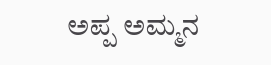ಅಪ್ಪ ಅಮ್ಮನ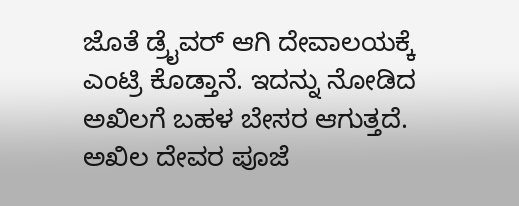ಜೊತೆ ಡ್ರೈವರ್ ಆಗಿ ದೇವಾಲಯಕ್ಕೆ ಎಂಟ್ರಿ ಕೊಡ್ತಾನೆ. ಇದನ್ನು ನೋಡಿದ ಅಖಿಲಗೆ ಬಹಳ ಬೇಸರ ಆಗುತ್ತದೆ. ಅಖಿಲ ದೇವರ ಪೂಜೆ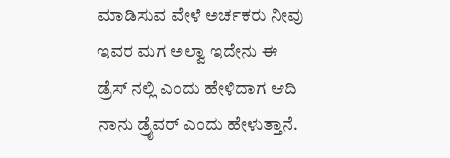ಮಾಡಿಸುವ ವೇಳೆ ಅರ್ಚಕರು ನೀವು ಇವರ ಮಗ ಅಲ್ವಾ ಇದೇನು ಈ ಡ್ರೆಸ್ ನಲ್ಲಿ ಎಂದು ಹೇಳಿದಾಗ ಆದಿ ನಾನು ಡ್ರೈವರ್ ಎಂದು ಹೇಳುತ್ತಾನೆ.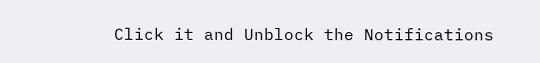Click it and Unblock the Notifications